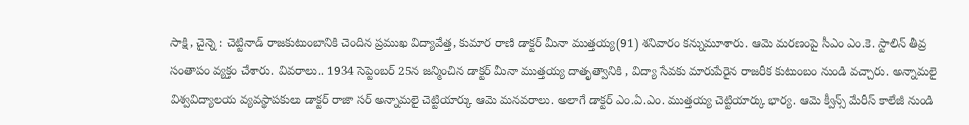సాక్షి, చైన్నె : చెట్టినాడ్ రాజకుటుంబానికి చెందిన ప్రముఖ విద్యావేత్త, కుమార రాణి డాక్టర్ మీనా ముత్తయ్య(91) శనివారం కన్నుమూశారు. ఆమె మరణంపై సీఎం ఎం.కె. స్టాలిన్ తీవ్ర సంతాపం వ్యక్తం చేశారు. వివరాలు.. 1934 సెప్టెంబర్ 25న జన్మించిన డాక్టర్ మీనా ముత్తయ్య దాతృత్వానికి , విద్యా సేవకు మారుపేరైన రాజరీక కుటుంబం నుండి వచ్చారు. అన్నామలై విశ్వవిద్యాలయ వ్యవస్థాపకులు డాక్టర్ రాజా సర్ అన్నామలై చెట్టియార్కు ఆమె మనవరాలు. అలాగే డాక్టర్ ఎం.ఏ.ఎం. ముత్తయ్య చెట్టియార్కు భార్య. ఆమె క్వీన్స్ మేరీస్ కాలేజీ నుండి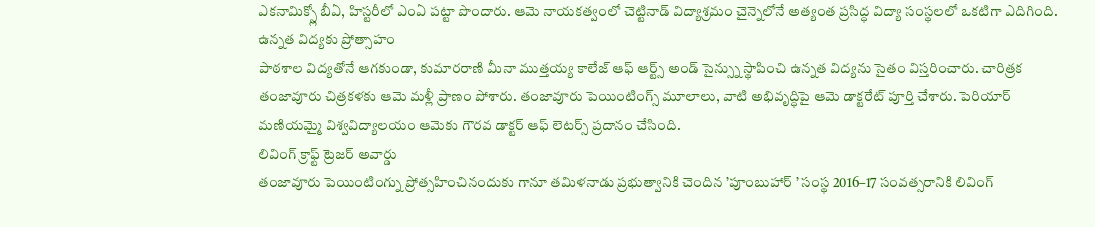ఎకనామిక్స్లో బీఏ, హిస్టరీలో ఎంఏ పట్టా పొందారు. ఆమె నాయకత్వంలో చెట్టినాడ్ విద్యాశ్రమం చైన్నెలోనే అత్యంత ప్రసిద్ధ విద్యా సంస్థలలో ఒకటిగా ఎదిగింది.
ఉన్నత విద్యకు ప్రోత్సాహం
పాఠశాల విద్యతోనే ఆగకుండా, కుమారరాణి మీనా ముత్తయ్య కాలేజ్ ఆఫ్ ఆర్ట్స్ అండ్ సైన్స్ను స్థాపించి ఉన్నత విద్యను సైతం విస్తరించారు. చారిత్రక తంజావూరు చిత్రకళకు ఆమె మళ్లీ ప్రాణం పోశారు. తంజావూరు పెయింటింగ్స్ మూలాలు, వాటి అభివృద్ధిపై ఆమె డాక్టరేట్ పూర్తి చేశారు. పెరియార్ మణియమ్మై విశ్వవిద్యాలయం ఆమెకు గౌరవ డాక్టర్ ఆఫ్ లెటర్స్ ప్రదానం చేసింది.
లివింగ్ క్రాఫ్ట్ ట్రెజర్ అవార్డు
తంజావూరు పెయింటింగ్ను ప్రోత్సహించినందుకు గానూ తమిళనాడు ప్రభుత్వానికి చెందిన ’పూంబుహార్ ’ సంస్థ 2016–17 సంవత్సరానికి లివింగ్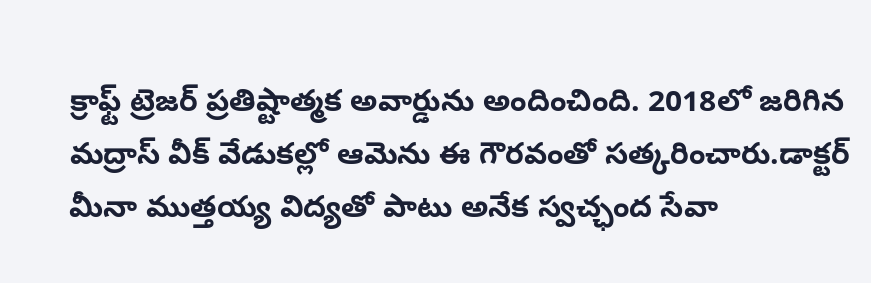క్రాఫ్ట్ ట్రెజర్ ప్రతిష్టాత్మక అవార్డును అందించింది. 2018లో జరిగిన మద్రాస్ వీక్ వేడుకల్లో ఆమెను ఈ గౌరవంతో సత్కరించారు.డాక్టర్ మీనా ముత్తయ్య విద్యతో పాటు అనేక స్వచ్ఛంద సేవా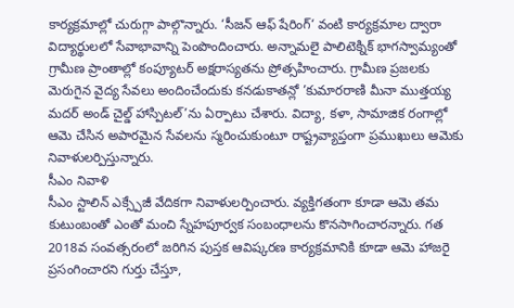కార్యక్రమాల్లో చురుగ్గా పాల్గొన్నారు. ‘సీజన్ ఆఫ్ షేరింగ్‘ వంటి కార్యక్రమాల ద్వారా విద్యార్థులలో సేవాభావాన్ని పెంపొందించారు. అన్నామలై పాలిటెక్నిక్ భాగస్వామ్యంతో గ్రామీణ ప్రాంతాల్లో కంప్యూటర్ అక్షరాస్యతను ప్రోత్సహించారు. గ్రామీణ ప్రజలకు మెరుగైన వైద్య సేవలు అందించేందుకు కనడుకాతన్లో ’కుమారరాణి మీనా ముత్తయ్య మదర్ అండ్ చైల్డ్ హాస్పిటల్’ను ఏర్పాటు చేశారు. విద్యా, కళా, సామాజిక రంగాల్లో ఆమె చేసిన అపారమైన సేవలను స్మరించుకుంటూ రాష్ట్రవ్యాప్తంగా ప్రముఖులు ఆమెకు నివాళులర్పిస్తున్నారు.
సీఎం నివాళి
సీఎం స్టాలిన్ ఎక్స్పేజీ వేదికగా నివాళులర్పించారు. వ్యక్తిగతంగా కూడా ఆమె తమ కుటుంబంతో ఎంతో మంచి స్నేహపూర్వక సంబంధాలను కొనసాగించారన్నారు. గత 2018వ సంవత్సరంలో జరిగిన పుస్తక ఆవిష్కరణ కార్యక్రమానికి కూడా ఆమె హాజరై ప్రసంగించారని గుర్తు చేస్తూ,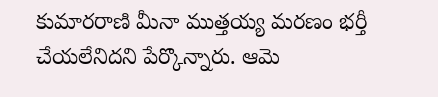కుమారరాణి మీనా ముత్తయ్య మరణం భర్తీ చేయలేనిదని పేర్కొన్నారు. ఆమె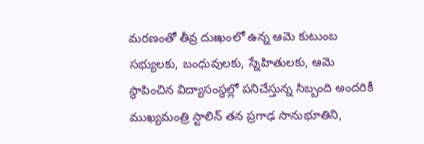మరణంతో తీవ్ర దుఃఖంలో ఉన్న ఆమె కుటుంబ సభ్యులకు, బంధువులకు, స్నేహితులకు, ఆమె స్థాపించిన విద్యాసంస్థల్లో పనిచేస్తున్న సిబ్బంది అందరికీ ముఖ్యమంత్రి స్టాలిన్ తన ప్రగాఢ సానుభూతిని,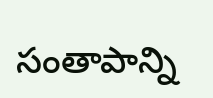సంతాపాన్ని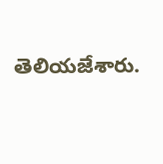తెలియజేశారు.